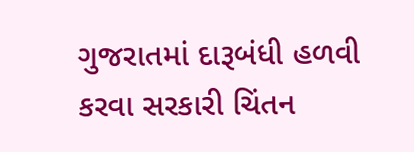ગુજરાતમાં દારૂબંધી હળવી કરવા સરકારી ચિંતન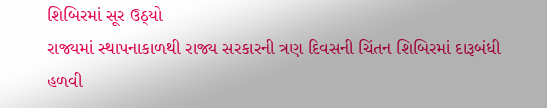શિબિરમાં સૂર ઉઠ્યો
રાજ્યમાં સ્થાપનાકાળથી રાજ્ય સરકારની ત્રણ દિવસની ચિંતન શિબિરમાં દારૂબંધી હળવી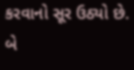કરવાનો સૂર ઉઠ્યો છે. બે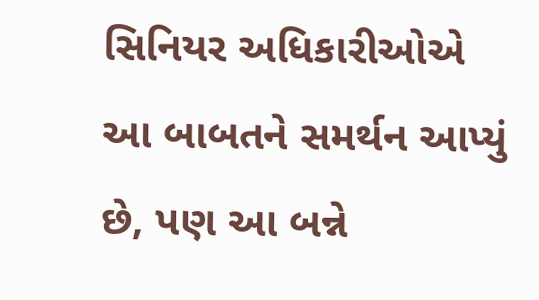સિનિયર અધિકારીઓએ આ બાબતને સમર્થન આપ્યું છે, પણ આ બન્ને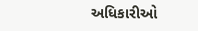અધિકારીઓ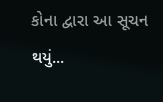કોના દ્વારા આ સૂચન થયું...